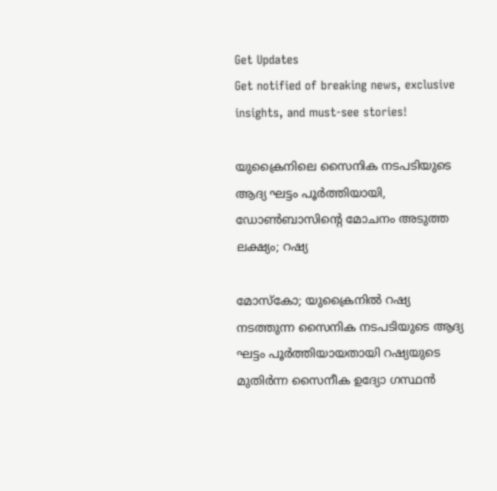Get Updates
Get notified of breaking news, exclusive insights, and must-see stories!

യുക്രൈനിലെ സൈനിക നടപടിയുടെ ആദ്യ ഘട്ടം പൂർത്തിയായി, ഡോൺബാസിന്റെ മോചനം അടുത്ത ലക്ഷ്യം; റഷ്യ

മോസ്കോ; യുക്രൈനിൽ റഷ്യ നടത്തുന്ന സൈനിക നടപടിയുടെ ആദ്യ ഘട്ടം പൂർത്തിയായതായി റഷ്യയുടെ മുതിർന്ന സൈനീക ഉദ്യോ ഗസ്ഥൻ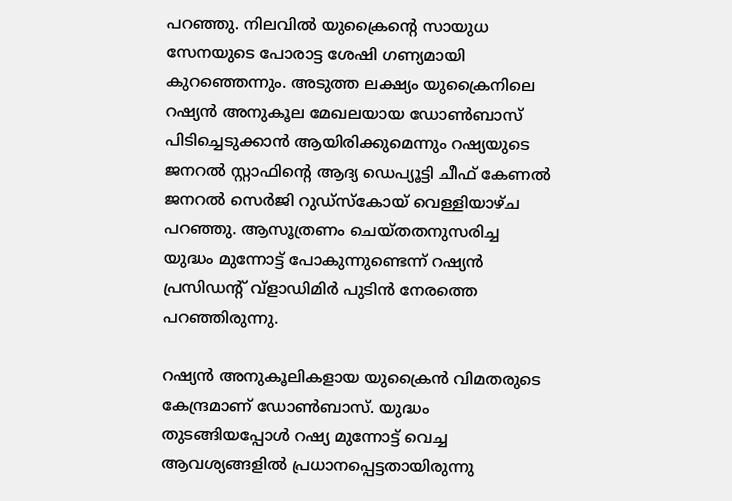പറഞ്ഞു. നിലവിൽ യുക്രൈന്റെ സായുധ സേനയുടെ പോരാട്ട ശേഷി ഗണ്യമായി കുറഞ്ഞെന്നും. അടുത്ത ലക്ഷ്യം യുക്രൈനിലെ റഷ്യൻ അനുകൂല മേഖലയായ ഡോൺബാസ് പിടിച്ചെടുക്കാൻ ആയിരിക്കുമെന്നും റഷ്യയുടെ ജനറൽ സ്റ്റാഫിന്റെ ആദ്യ ഡെപ്യൂട്ടി ചീഫ് കേണൽ ജനറൽ സെർജി റുഡ്‌സ്‌കോയ് വെള്ളിയാഴ്ച പറഞ്ഞു. ആസൂത്രണം ചെയ്തതനുസരിച്ച യുദ്ധം മുന്നോട്ട് പോകുന്നുണ്ടെന്ന് റഷ്യൻ പ്രസിഡന്റ് വ്‌ളാഡിമിർ പുടിൻ നേരത്തെ പറഞ്ഞിരുന്നു.

റഷ്യൻ അനുകൂലികളായ യുക്രൈൻ വിമതരുടെ കേന്ദ്രമാണ് ഡോൺബാസ്. യുദ്ധം തുടങ്ങിയപ്പോൾ റഷ്യ മുന്നോട്ട് വെച്ച ആവശ്യങ്ങളിൽ പ്രധാനപ്പെട്ടതായിരുന്നു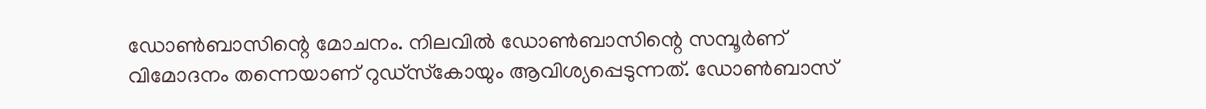ഡോൺബാസിന്റെ മോചനം. നിലവിൽ ഡോൺബാസിന്റെ സമ്പൂർണ് വിമോദനം തന്നെയാണ് റുഡ്‌സ്‌കോയും ആവിശ്യപ്പെടുന്നത്. ഡോൺബാസ്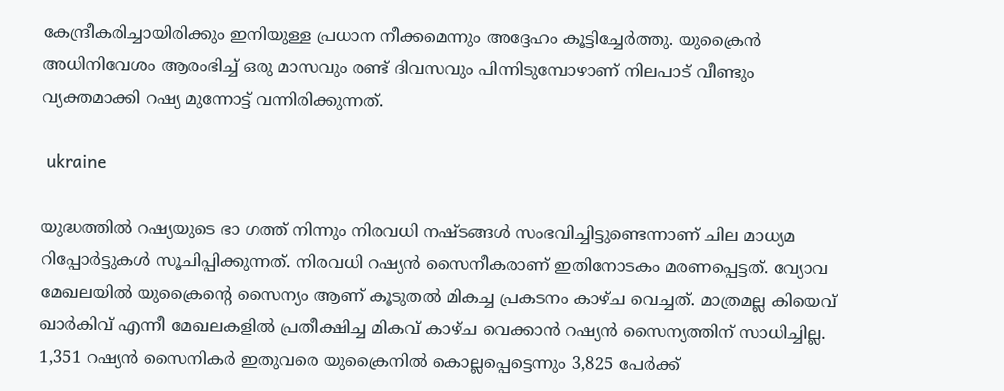കേന്ദ്രീകരിച്ചായിരിക്കും ഇനിയുള്ള പ്രധാന നീക്കമെന്നും അദ്ദേഹം കൂട്ടിച്ചേർത്തു. യുക്രൈൻ അധിനിവേശം ആരംഭിച്ച് ഒരു മാസവും രണ്ട് ദിവസവും പിന്നിടുമ്പോഴാണ് നിലപാട് വീണ്ടും വ്യക്തമാക്കി റഷ്യ മുന്നോട്ട് വന്നിരിക്കുന്നത്.

 ukraine

യുദ്ധത്തിൽ റഷ്യയുടെ ഭാ ഗത്ത് നിന്നും നിരവധി നഷ്ടങ്ങൾ സംഭവിച്ചിട്ടുണ്ടെന്നാണ് ചില മാധ്യമ റിപ്പോർട്ടുകൾ സൂചിപ്പിക്കുന്നത്. നിരവധി റഷ്യൻ സൈനീകരാണ് ഇതിനോടകം മരണപ്പെട്ടത്. വ്യോവ മേഖലയിൽ യുക്രൈന്റെ സൈന്യം ആണ് കൂടുതൽ മികച്ച പ്രകടനം കാഴ്ച വെച്ചത്. മാത്രമല്ല കിയെവ് ഖാർകിവ് എന്നീ മേഖലകളിൽ പ്രതീക്ഷിച്ച മികവ് കാഴ്ച വെക്കാൻ റഷ്യൻ സൈന്യത്തിന് സാധിച്ചില്ല. 1,351 റഷ്യൻ സൈനികർ ഇതുവരെ യുക്രൈനിൽ കൊല്ലപ്പെട്ടെന്നും 3,825 പേർക്ക്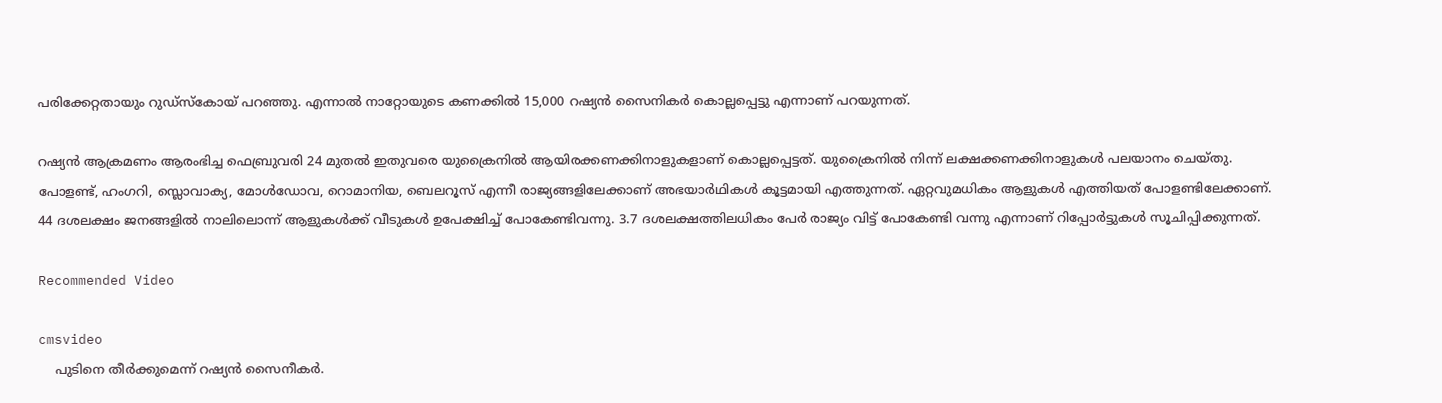പരിക്കേറ്റതായും റുഡ്സ്കോയ് പറഞ്ഞു. എന്നാൽ നാറ്റോയുടെ കണക്കിൽ 15,000 റഷ്യൻ സൈനികർ കൊല്ലപ്പെട്ടു എന്നാണ് പറയുന്നത്.

റഷ്യൻ ആക്രമണം ആരംഭിച്ച ഫെബ്രുവരി 24 മുതൽ ഇതുവരെ യുക്രൈനിൽ ആയിരക്കണക്കിനാളുകളാണ് കൊല്ലപ്പെട്ടത്. യുക്രൈനിൽ നിന്ന് ലക്ഷക്കണക്കിനാളുകൾ പലയാനം ചെയ്തു. പോളണ്ട്, ഹംഗറി, സ്ലൊവാക്യ, മോൾഡോവ, റൊമാനിയ, ബെലറൂസ് എന്നീ രാജ്യങ്ങളിലേക്കാണ് അഭയാർഥികൾ കൂട്ടമായി എത്തുന്നത്. ഏറ്റവുമധികം ആളുകൾ എത്തിയത് പോളണ്ടിലേക്കാണ്. 44 ദശലക്ഷം ജനങ്ങളിൽ നാലിലൊന്ന് ആളുകൾക്ക് വീടുകൾ ഉപേക്ഷിച്ച് പോകേണ്ടിവന്നു. 3.7 ദശലക്ഷത്തിലധികം പേർ രാജ്യം വിട്ട് പോകേണ്ടി വന്നു എന്നാണ് റിപ്പോർട്ടുകൾ സൂചിപ്പിക്കുന്നത്.

Recommended Video

cmsvideo
    പുടിനെ തീര്‍ക്കുമെന്ന് റഷ്യന്‍ സൈനീകര്‍.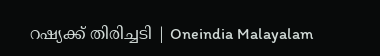റഷ്യക്ക് തിരിച്ചടി | Oneindia Malayalam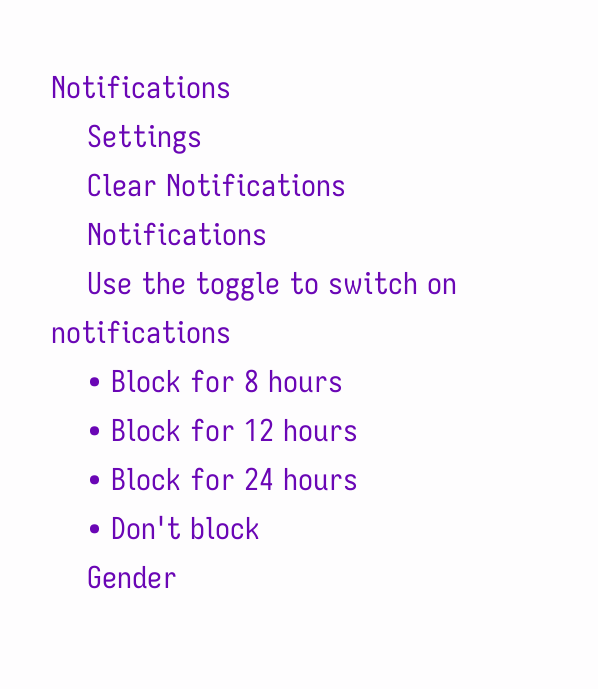Notifications
    Settings
    Clear Notifications
    Notifications
    Use the toggle to switch on notifications
    • Block for 8 hours
    • Block for 12 hours
    • Block for 24 hours
    • Don't block
    Gender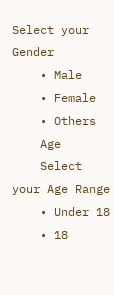Select your Gender
    • Male
    • Female
    • Others
    Age
    Select your Age Range
    • Under 18
    • 18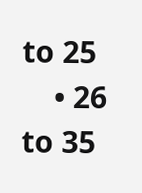to 25
    • 26 to 35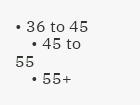• 36 to 45
    • 45 to 55
    • 55+